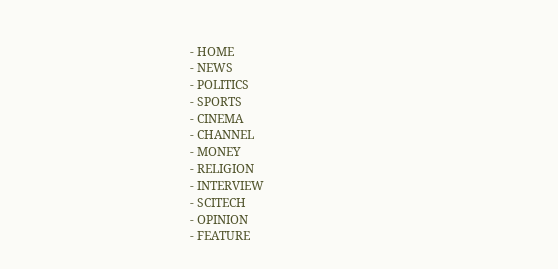- HOME
- NEWS
- POLITICS
- SPORTS
- CINEMA
- CHANNEL
- MONEY
- RELIGION
- INTERVIEW
- SCITECH
- OPINION
- FEATURE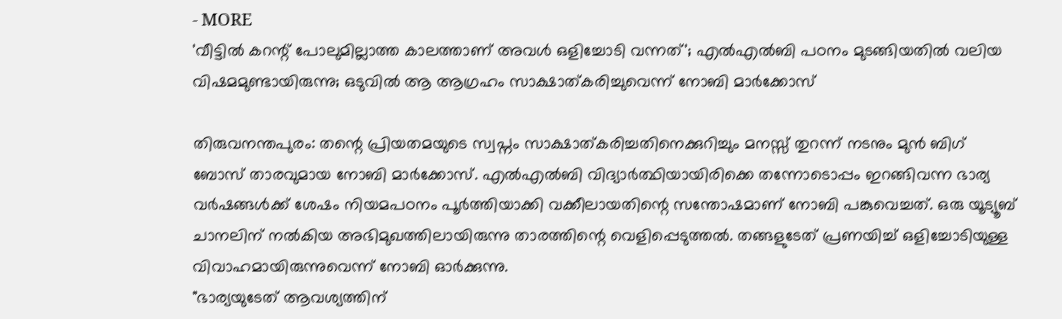- MORE
'വീട്ടിൽ കറന്റ് പോലുമില്ലാത്ത കാലത്താണ് അവൾ ഒളിച്ചോടി വന്നത്'; എൽഎൽബി പഠനം മുടങ്ങിയതിൽ വലിയ വിഷമമുണ്ടായിരുന്നു; ഒടുവിൽ ആ ആഗ്രഹം സാക്ഷാത്കരിച്ചുവെന്ന് നോബി മാർക്കോസ്

തിരുവനന്തപുരം: തന്റെ പ്രിയതമയുടെ സ്വപ്നം സാക്ഷാത്കരിച്ചതിനെക്കുറിച്ചും മനസ്സ് തുറന്ന് നടനും മുൻ ബിഗ് ബോസ് താരവുമായ നോബി മാർക്കോസ്. എൽഎൽബി വിദ്യാർത്ഥിയായിരിക്കെ തന്നോടൊപ്പം ഇറങ്ങിവന്ന ഭാര്യ വർഷങ്ങൾക്ക് ശേഷം നിയമപഠനം പൂർത്തിയാക്കി വക്കീലായതിന്റെ സന്തോഷമാണ് നോബി പങ്കുവെച്ചത്. ഒരു യൂട്യൂബ് ചാനലിന് നൽകിയ അഭിമുഖത്തിലായിരുന്നു താരത്തിന്റെ വെളിപ്പെടുത്തൽ. തങ്ങളുടേത് പ്രണയിച്ച് ഒളിച്ചോടിയുള്ള വിവാഹമായിരുന്നുവെന്ന് നോബി ഓർക്കുന്നു.
"ഭാര്യയുടേത് ആവശ്യത്തിന്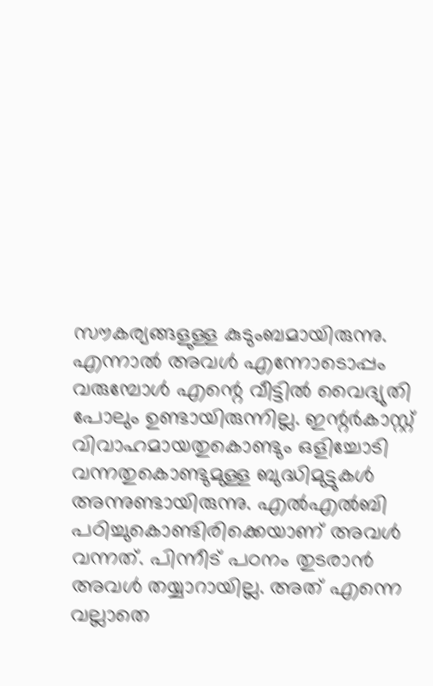സൗകര്യങ്ങളുള്ള കുടുംബമായിരുന്നു. എന്നാൽ അവൾ എന്നോടൊപ്പം വരുമ്പോൾ എന്റെ വീട്ടിൽ വൈദ്യുതി പോലും ഉണ്ടായിരുന്നില്ല. ഇന്റർകാസ്റ്റ് വിവാഹമായതുകൊണ്ടും ഒളിച്ചോടി വന്നതുകൊണ്ടുമുള്ള ബുദ്ധിമുട്ടുകൾ അന്നുണ്ടായിരുന്നു. എൽഎൽബി പഠിച്ചുകൊണ്ടിരിക്കെയാണ് അവൾ വന്നത്. പിന്നീട് പഠനം തുടരാൻ അവൾ തയ്യാറായില്ല. അത് എന്നെ വല്ലാതെ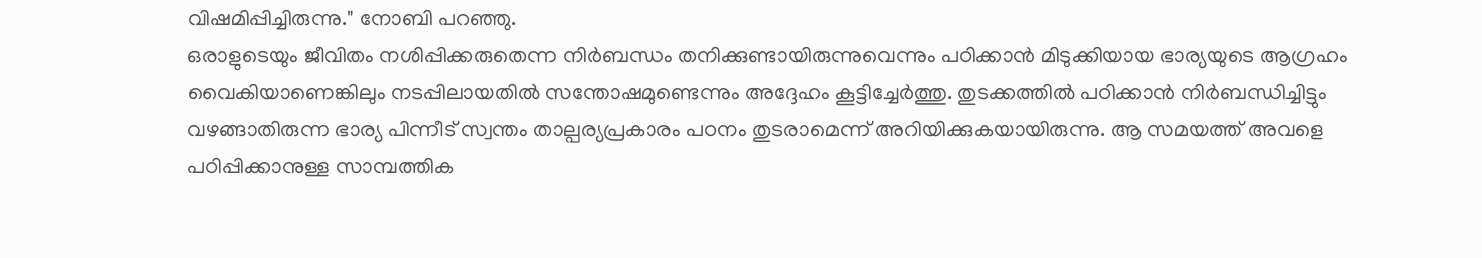വിഷമിപ്പിച്ചിരുന്നു." നോബി പറഞ്ഞു.
ഒരാളുടെയും ജീവിതം നശിപ്പിക്കരുതെന്ന നിർബന്ധം തനിക്കുണ്ടായിരുന്നുവെന്നും പഠിക്കാൻ മിടുക്കിയായ ഭാര്യയുടെ ആഗ്രഹം വൈകിയാണെങ്കിലും നടപ്പിലായതിൽ സന്തോഷമുണ്ടെന്നും അദ്ദേഹം കൂട്ടിച്ചേർത്തു. തുടക്കത്തിൽ പഠിക്കാൻ നിർബന്ധിച്ചിട്ടും വഴങ്ങാതിരുന്ന ഭാര്യ പിന്നീട് സ്വന്തം താല്പര്യപ്രകാരം പഠനം തുടരാമെന്ന് അറിയിക്കുകയായിരുന്നു. ആ സമയത്ത് അവളെ പഠിപ്പിക്കാനുള്ള സാമ്പത്തിക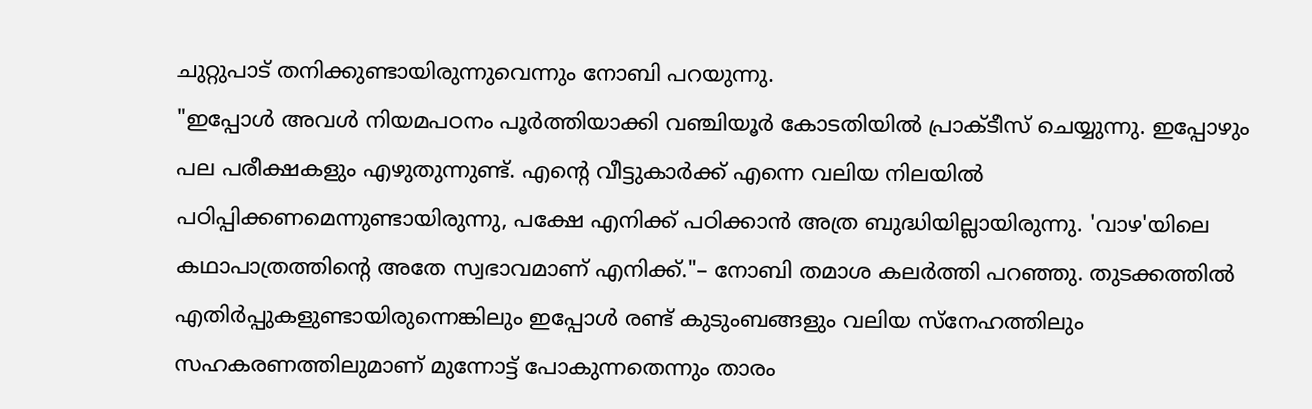ചുറ്റുപാട് തനിക്കുണ്ടായിരുന്നുവെന്നും നോബി പറയുന്നു.
"ഇപ്പോൾ അവൾ നിയമപഠനം പൂർത്തിയാക്കി വഞ്ചിയൂർ കോടതിയിൽ പ്രാക്ടീസ് ചെയ്യുന്നു. ഇപ്പോഴും പല പരീക്ഷകളും എഴുതുന്നുണ്ട്. എന്റെ വീട്ടുകാർക്ക് എന്നെ വലിയ നിലയിൽ പഠിപ്പിക്കണമെന്നുണ്ടായിരുന്നു, പക്ഷേ എനിക്ക് പഠിക്കാൻ അത്ര ബുദ്ധിയില്ലായിരുന്നു. 'വാഴ'യിലെ കഥാപാത്രത്തിന്റെ അതേ സ്വഭാവമാണ് എനിക്ക്."– നോബി തമാശ കലർത്തി പറഞ്ഞു. തുടക്കത്തിൽ എതിർപ്പുകളുണ്ടായിരുന്നെങ്കിലും ഇപ്പോൾ രണ്ട് കുടുംബങ്ങളും വലിയ സ്നേഹത്തിലും സഹകരണത്തിലുമാണ് മുന്നോട്ട് പോകുന്നതെന്നും താരം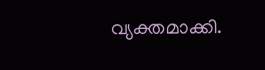വ്യക്തമാക്കി.